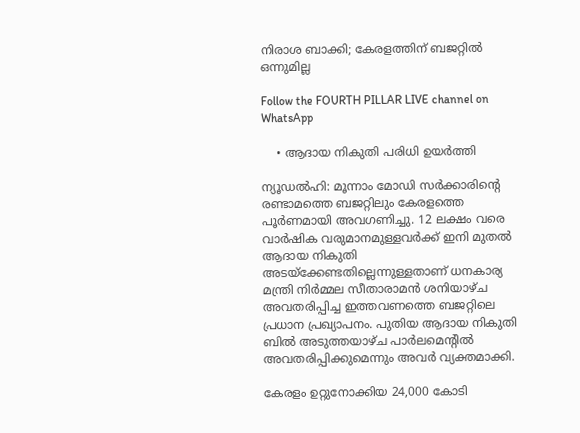നിരാശ ബാക്കി; കേരളത്തിന് ബജറ്റിൽ ഒന്നുമില്ല

Follow the FOURTH PILLAR LIVE channel on WhatsApp

    • ആദായ നികുതി പരിധി ഉയർത്തി

ന്യൂഡൽഹി: മൂന്നാം മോഡി സർക്കാരിന്റെ രണ്ടാമത്തെ ബജറ്റിലും കേരളത്തെ പൂർണമായി അവഗണിച്ചു. 12 ലക്ഷം വരെ വാർഷിക വരുമാനമുള്ളവർക്ക് ഇനി മുതൽ ആദായ നികുതി അടയ്ക്കേണ്ടതില്ലെന്നുള്ളതാണ് ധനകാര്യ മന്ത്രി നിർമ്മല സീതാരാമൻ ശനിയാഴ്ച അവതരിപ്പിച്ച ഇത്തവണത്തെ ബജറ്റിലെ പ്രധാന പ്രഖ്യാപനം. പുതിയ ആദായ നികുതി ബിൽ അടുത്തയാഴ്ച പാർലമെന്റിൽ അവതരിപ്പിക്കുമെന്നും അവർ വ്യക്തമാക്കി.

കേരളം ഉറ്റുനോക്കിയ 24,000 കോടി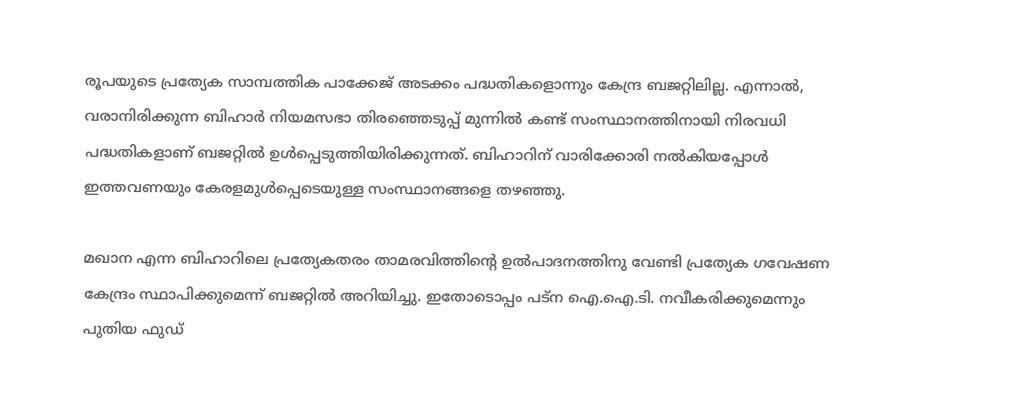രൂപയുടെ പ്രത്യേക സാമ്പത്തിക പാക്കേജ് അടക്കം പദ്ധതികളൊന്നും കേന്ദ്ര ബജറ്റിലില്ല. എന്നാൽ, വരാനിരിക്കുന്ന ബിഹാർ നിയമസഭാ തിരഞ്ഞെടുപ്പ് മുന്നിൽ കണ്ട് സംസ്ഥാനത്തിനായി നിരവധി പദ്ധതികളാണ് ബജറ്റിൽ ഉൾപ്പെടുത്തിയിരിക്കുന്നത്. ബിഹാറിന് വാരിക്കോരി നൽകിയപ്പോൾ ഇത്തവണയും കേരളമുൾപ്പെടെയുള്ള സംസ്ഥാനങ്ങളെ തഴഞ്ഞു.

മഖാന എന്ന ബിഹാറിലെ പ്രത്യേകതരം താമരവിത്തിന്റെ ഉൽപാദനത്തിനു വേണ്ടി പ്രത്യേക ഗവേഷണ കേന്ദ്രം സ്ഥാപിക്കുമെന്ന് ബജറ്റിൽ അറിയിച്ചു. ഇതോടൊപ്പം പട്ന ഐ.ഐ.ടി. നവീകരിക്കുമെന്നും പുതിയ ഫുഡ്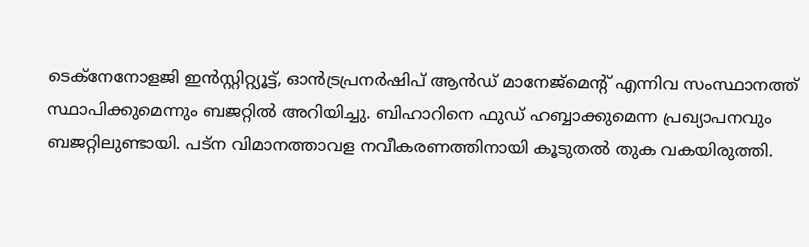ടെക്നേനോളജി ഇൻസ്റ്റിറ്റ്യൂട്ട്, ഓൻട്രപ്രനർഷിപ് ആൻഡ് മാനേജ്മെന്റ് എന്നിവ സംസ്ഥാനത്ത് സ്ഥാപിക്കുമെന്നും ബജറ്റിൽ അറിയിച്ചു. ബിഹാറിനെ ഫുഡ് ഹബ്ബാക്കുമെന്ന പ്രഖ്യാപനവും ബജറ്റിലുണ്ടായി. പട്ന വിമാനത്താവള നവീകരണത്തിനായി കൂടുതൽ തുക വകയിരുത്തി.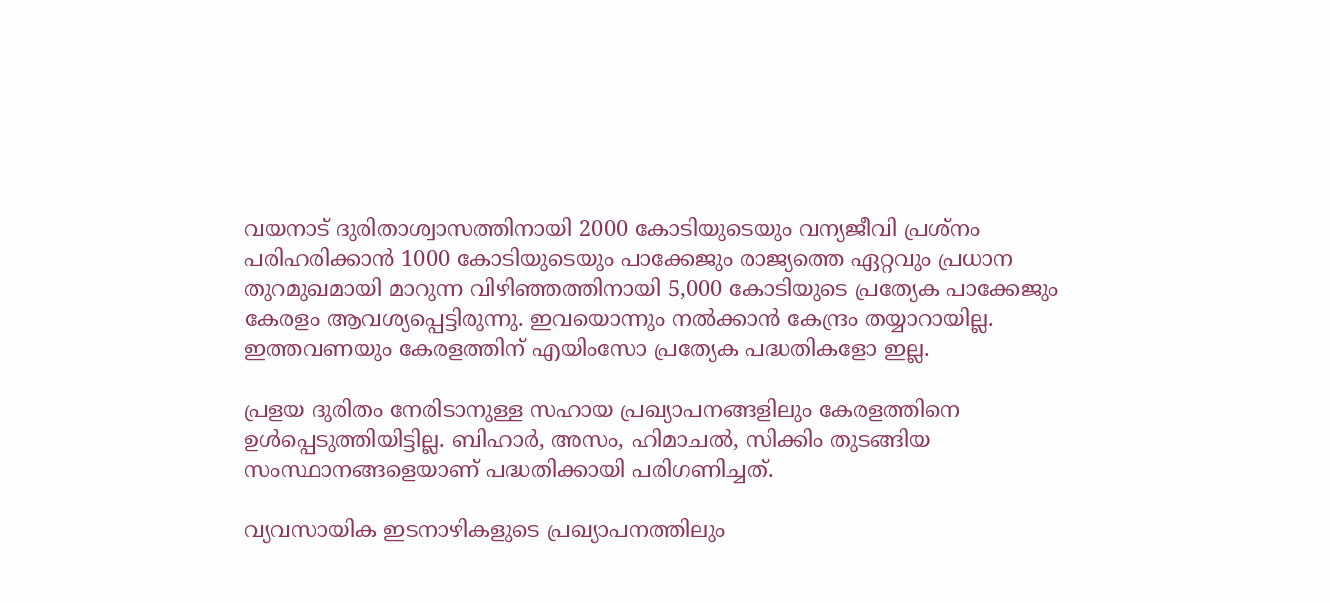വയനാട്‌ ദുരിതാശ്വാസത്തിനായി 2000 കോടിയുടെയും വന്യജീവി പ്രശ്‌നം പരിഹരിക്കാൻ 1000 കോടിയുടെയും പാക്കേജും രാജ്യത്തെ ഏറ്റവും പ്രധാന തുറമുഖമായി മാറുന്ന വിഴിഞ്ഞത്തിനായി 5,000 കോടിയുടെ പ്രത്യേക പാക്കേജും കേരളം ആവശ്യപ്പെട്ടിരുന്നു. ഇവയൊന്നും നൽക്കാൻ കേന്ദ്രം തയ്യാറായില്ല. ഇത്തവണയും കേരളത്തിന്‌ എയിംസോ പ്രത്യേക പദ്ധതികളോ ഇല്ല.

പ്രളയ ദുരിതം നേരിടാനുള്ള സഹായ പ്രഖ്യാപനങ്ങളിലും കേരളത്തിനെ ഉൾപ്പെടുത്തിയിട്ടില്ല. ബിഹാ‍‍ർ, അസം, ഹിമാചൽ, സിക്കിം തുടങ്ങിയ സംസ്ഥാനങ്ങളെയാണ് പദ്ധതിക്കായി പരിഗണിച്ചത്.

വ്യവസായിക ഇടനാഴികളുടെ പ്രഖ്യാപനത്തിലും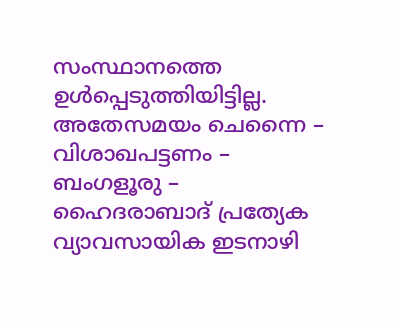സംസ്ഥാനത്തെ ഉൾപ്പെടുത്തിയിട്ടില്ല. അതേസമയം ചെന്നൈ – വിശാഖപട്ടണം – ബംഗളൂരു – ഹൈദരാബാദ് പ്രത്യേക വ്യാവസായിക ഇടനാഴി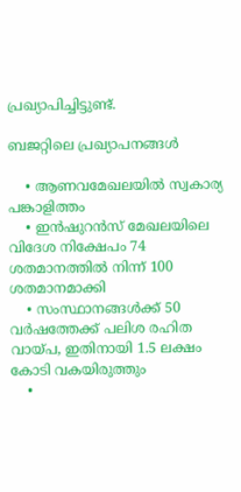പ്രഖ്യാപിച്ചിട്ടുണ്ട്.

ബജറ്റിലെ പ്രഖ്യാപനങ്ങൾ

    • ആണവമേഖലയിൽ സ്വകാര്യ പങ്കാളിത്തം
    • ഇൻഷുറൻസ് മേഖലയിലെ വിദേശ നിക്ഷേപം 74 ശതമാനത്തിൽ നിന്ന് 100 ശതമാനമാക്കി
    • സംസ്ഥാനങ്ങൾക്ക് 50 വർഷത്തേക്ക് പലിശ രഹിത വായ്‌പ, ഇതിനായി 1.5 ലക്ഷം കോടി വകയിരുത്തും
    •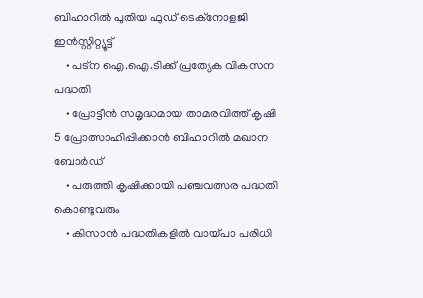ബിഹാറിൽ പുതിയ ഫുഡ് ടെക്നോളജി ഇൻസ്റ്റിറ്റ്യൂട്ട്
    • പട്‌ന ഐ.ഐ.ടിക്ക് പ്രത്യേക വികസന പദ്ധതി
    • പ്രോട്ടീൻ സമൃദ്ധമായ താമരവിത്ത് കൃഷി 5 പ്രോത്സാഹിപ്പിക്കാൻ ബിഹാറിൽ മഖാന ബോർഡ്
    • പരുത്തി കൃഷിക്കായി പഞ്ചവത്സര പദ്ധതി കൊണ്ടുവരും
    • കിസാൻ പദ്ധതികളിൽ വായ്‌പാ പരിധി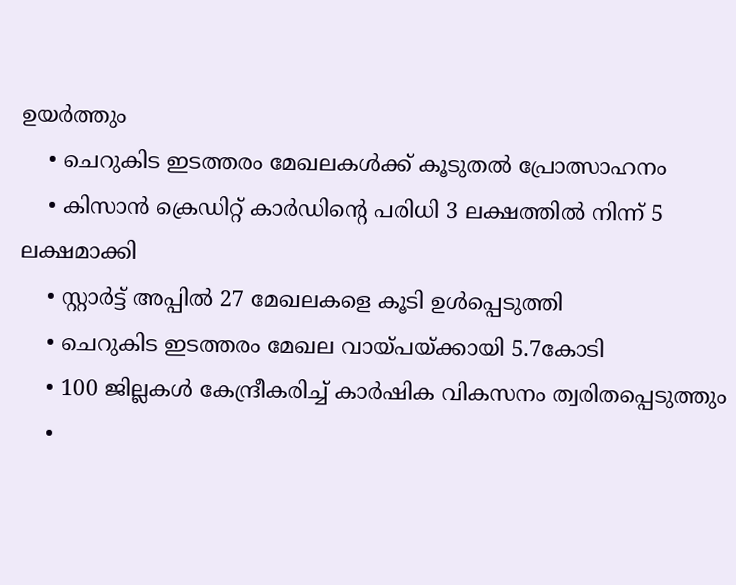ഉയർത്തും
    • ചെറുകിട ഇടത്തരം മേഖലകൾക്ക് കൂടുതൽ പ്രോത്സാഹനം
    • കിസാൻ ക്രെഡിറ്റ് കാർഡിൻ്റെ പരിധി 3 ലക്ഷത്തിൽ നിന്ന് 5 ലക്ഷമാക്കി
    • സ്റ്റാർട്ട് അപ്പിൽ 27 മേഖലകളെ കൂടി ഉൾപ്പെടുത്തി
    • ചെറുകിട ഇടത്തരം മേഖല വായ്‌പയ്ക്കായി 5.7കോടി
    • 100 ജില്ലകൾ കേന്ദ്രീകരിച്ച് കാർഷിക വികസനം ത്വരിതപ്പെടുത്തും
    •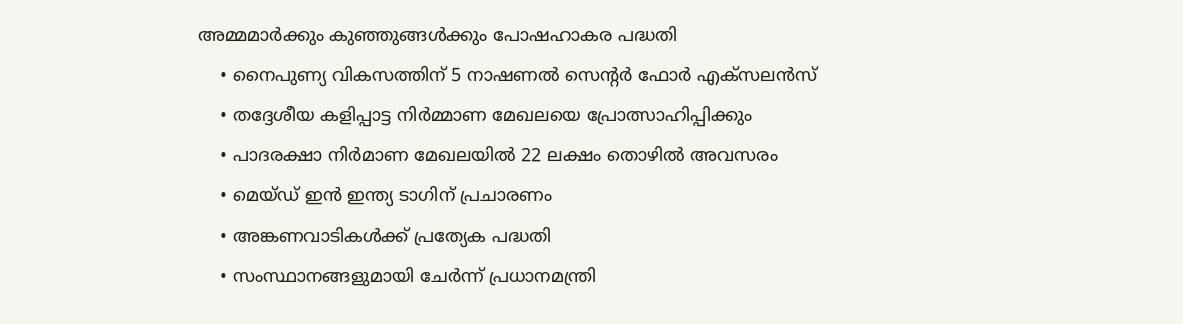അമ്മമാർക്കും കുഞ്ഞുങ്ങൾക്കും പോഷഹാകര പദ്ധതി
    • നൈപുണ്യ വികസത്തിന് 5 നാഷണൽ സെന്റർ ഫോർ എക്സ‌ലൻസ്
    • തദ്ദേശീയ കളിപ്പാട്ട നിർമ്മാണ മേഖലയെ പ്രോത്സാഹിപ്പിക്കും
    • പാദരക്ഷാ നിർമാണ മേഖലയിൽ 22 ലക്ഷം തൊഴിൽ അവസരം
    • മെയ്‌ഡ് ഇൻ ഇന്ത്യ ടാഗിന് പ്രചാരണം
    • അങ്കണവാടികൾക്ക് പ്രത്യേക പദ്ധതി
    • സംസ്ഥാനങ്ങളുമായി ചേർന്ന് പ്രധാനമന്ത്രി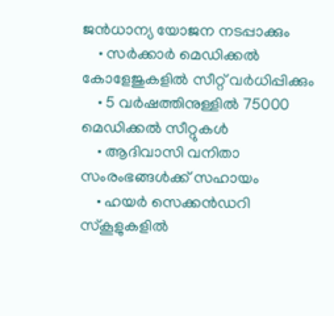ജൻധാന്യ യോജന നടപ്പാക്കും
    • സർക്കാർ മെഡിക്കൽ കോളേജുകളിൽ സീറ്റ് വർധിപ്പിക്കും
    • 5 വർഷത്തിനുള്ളിൽ 75000 മെഡിക്കൽ സീറ്റുകൾ
    • ആദിവാസി വനിതാ സംരംഭങ്ങൾക്ക് സഹായം
    • ഹയർ സെക്കൻഡറി സ്‌കൂളുകളിൽ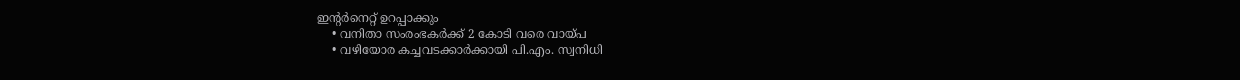ഇന്റർനെറ്റ് ഉറപ്പാക്കും
    • വനിതാ സംരംഭകർക്ക് 2 കോടി വരെ വായ്‌പ
    • വഴിയോര കച്ചവടക്കാർക്കായി പി.എം. സ്വനിധി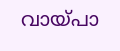വായ്‌പാ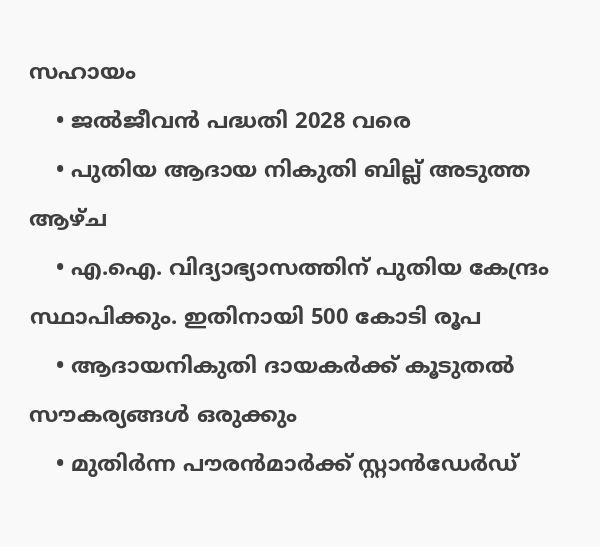സഹായം
    • ജൽജീവൻ പദ്ധതി 2028 വരെ
    • പുതിയ ആദായ നികുതി ബില്ല് അടുത്ത ആഴ്ച
    • എ.ഐ. വിദ്യാഭ്യാസത്തിന് പുതിയ കേന്ദ്രം സ്ഥാപിക്കും. ഇതിനായി 500 കോടി രൂപ
    • ആദായനികുതി ദായകർക്ക് കൂടുതൽ സൗകര്യങ്ങൾ ഒരുക്കും
    • മുതിർന്ന പൗരൻമാർക്ക് സ്റ്റാൻഡേർഡ്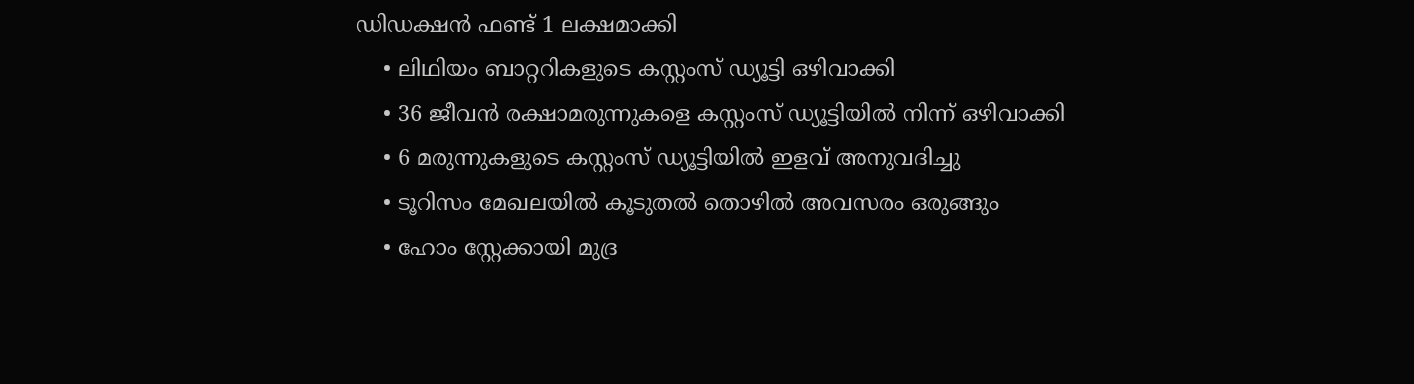ഡിഡക്ഷൻ ഫണ്ട് 1 ലക്ഷമാക്കി
    • ലിഥിയം ബാറ്ററികളുടെ കസ്റ്റംസ് ഡ്യൂട്ടി ഒഴിവാക്കി
    • 36 ജീവൻ രക്ഷാമരുന്നുകളെ കസ്റ്റംസ് ഡ്യൂട്ടിയിൽ നിന്ന് ഒഴിവാക്കി
    • 6 മരുന്നുകളുടെ കസ്റ്റംസ് ഡ്യൂട്ടിയിൽ ഇളവ് അനുവദിച്ചു
    • ടൂറിസം മേഖലയിൽ കൂടുതൽ തൊഴിൽ അവസരം ഒരുങ്ങും
    • ഹോം സ്റ്റേക്കായി മുദ്ര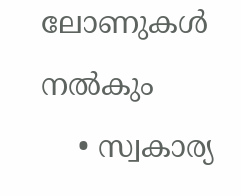ലോണുകൾ നൽകും
    • സ്വകാര്യ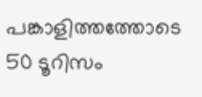പങ്കാളിത്തത്തോടെ 50 ടൂറിസം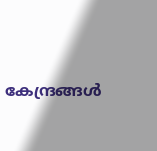കേന്ദ്രങ്ങൾ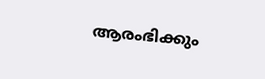ആരംഭിക്കും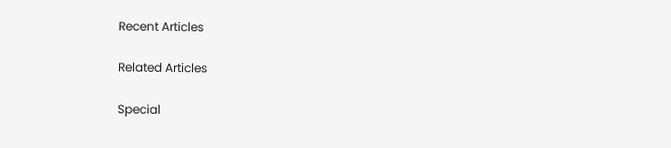Recent Articles

Related Articles

Special